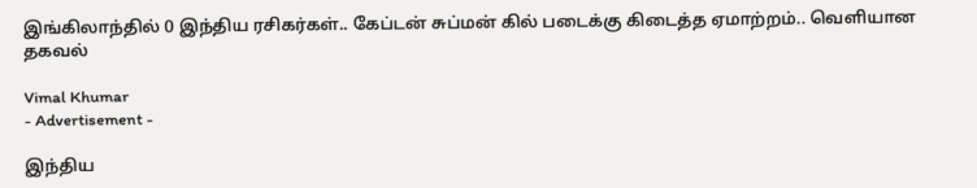இங்கிலாந்தில் 0 இந்திய ரசிகர்கள்.. கேப்டன் சுப்மன் கில் படைக்கு கிடைத்த ஏமாற்றம்.. வெளியான தகவல்

Vimal Khumar
- Advertisement -

இந்திய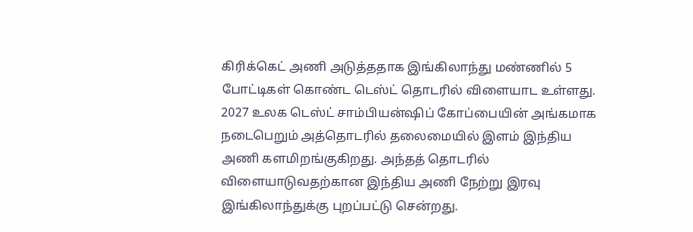கிரிக்கெட் அணி அடுத்ததாக இங்கிலாந்து மண்ணில் 5 போட்டிகள் கொண்ட டெஸ்ட் தொடரில் விளையாட உள்ளது. 2027 உலக டெஸ்ட் சாம்பியன்ஷிப் கோப்பையின் அங்கமாக நடைபெறும் அத்தொடரில் தலைமையில் இளம் இந்திய அணி களமிறங்குகிறது. அந்தத் தொடரில் விளையாடுவதற்கான இந்திய அணி நேற்று இரவு இங்கிலாந்துக்கு புறப்பட்டு சென்றது.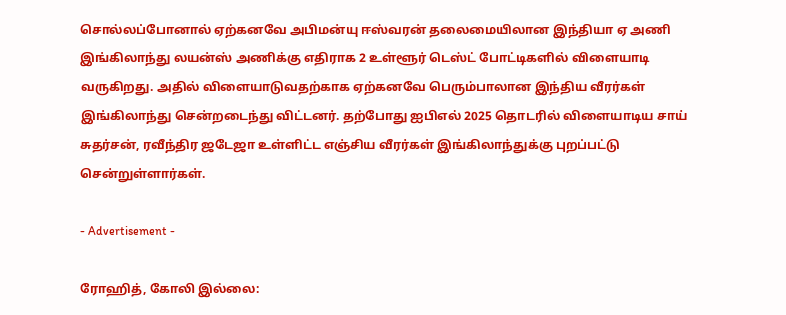சொல்லப்போனால் ஏற்கனவே அபிமன்யு ஈஸ்வரன் தலைமையிலான இந்தியா ஏ அணி இங்கிலாந்து லயன்ஸ் அணிக்கு எதிராக 2 உள்ளூர் டெஸ்ட் போட்டிகளில் விளையாடி வருகிறது. அதில் விளையாடுவதற்காக ஏற்கனவே பெரும்பாலான இந்திய வீரர்கள் இங்கிலாந்து சென்றடைந்து விட்டனர். தற்போது ஐபிஎல் 2025 தொடரில் விளையாடிய சாய் சுதர்சன், ரவீந்திர ஜடேஜா உள்ளிட்ட எஞ்சிய வீரர்கள் இங்கிலாந்துக்கு புறப்பட்டு சென்றுள்ளார்கள்.

- Advertisement -

ரோஹித், கோலி இல்லை: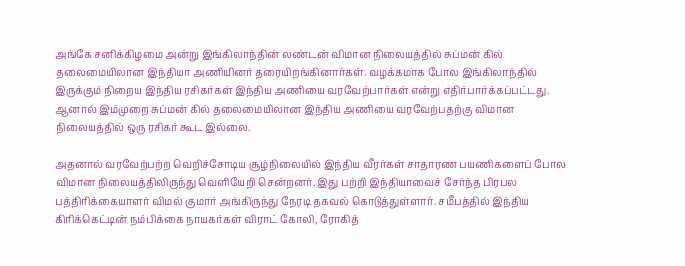அங்கே சனிக்கிழமை அன்று இங்கிலாந்தின் லண்டன் விமான நிலையத்தில் சுப்மன் கில் தலைமையிலான இந்தியா அணியினர் தரையிறங்கினார்கள். வழக்கமாக போல இங்கிலாந்தில் இருக்கும் நிறைய இந்திய ரசிகர்கள் இந்திய அணியை வரவேற்பார்கள் என்று எதிர்பார்க்கப்பட்டது. ஆனால் இம்முறை சுப்மன் கில் தலைமையிலான இந்திய அணியை வரவேற்பதற்கு விமான நிலையத்தில் ஒரு ரசிகர் கூட இல்லை.

அதனால் வரவேற்பற்ற வெறிச்சோடிய சூழ்நிலையில் இந்திய வீரர்கள் சாதாரண பயணிகளைப் போல விமான நிலையத்திலிருந்து வெளியேறி சென்றனர். இது பற்றி இந்தியாவைச் சேர்ந்த பிரபல பத்திரிக்கையாளர் விமல் குமார் அங்கிருந்து நேரடி தகவல் கொடுத்துள்ளார். சமீபத்தில் இந்திய கிரிக்கெட்டின் நம்பிக்கை நாயகர்கள் விராட் கோலி, ரோகித்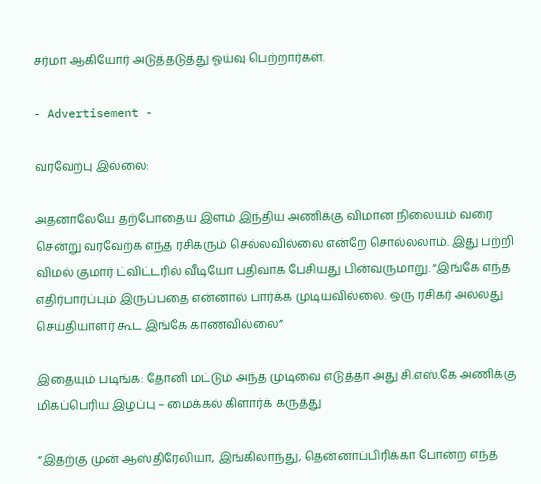சர்மா ஆகியோர் அடுத்தடுத்து ஓய்வு பெற்றார்கள்.

- Advertisement -

வரவேற்பு இல்லை:

அதனாலேயே தற்போதைய இளம் இந்திய அணிக்கு விமான நிலையம் வரை சென்று வரவேற்க எந்த ரசிகரும் செல்லவில்லை என்றே சொல்லலாம். இது பற்றி விமல் குமார் ட்விட்டரில் வீடியோ பதிவாக பேசியது பின்வருமாறு. “இங்கே எந்த எதிர்பார்ப்பும் இருப்பதை என்னால் பார்க்க முடியவில்லை. ஒரு ரசிகர் அல்லது செய்தியாளர் கூட இங்கே காணவில்லை”

இதையும் படிங்க: தோனி மட்டும் அந்த முடிவை எடுத்தா அது சி.எஸ்.கே அணிக்கு மிகப்பெரிய இழப்பு – மைக்கல் கிளார்க் கருத்து

“இதற்கு முன் ஆஸ்திரேலியா, இங்கிலாந்து, தென்னாப்பிரிக்கா போன்ற எந்த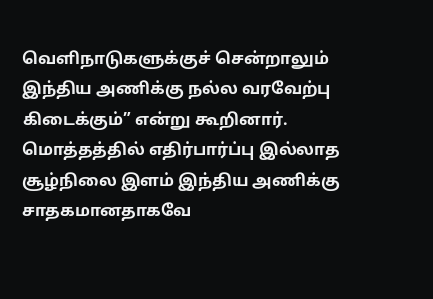வெளிநாடுகளுக்குச் சென்றாலும் இந்திய அணிக்கு நல்ல வரவேற்பு கிடைக்கும்” என்று கூறினார். மொத்தத்தில் எதிர்பார்ப்பு இல்லாத சூழ்நிலை இளம் இந்திய அணிக்கு சாதகமானதாகவே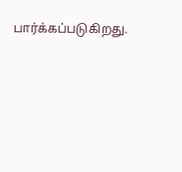பார்க்கப்படுகிறது.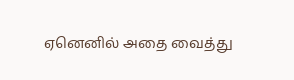ஏனெனில் அதை வைத்து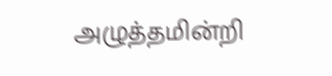அழுத்தமின்றி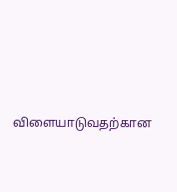விளையாடுவதற்கான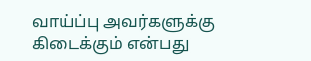வாய்ப்பு அவர்களுக்கு கிடைக்கும் என்பது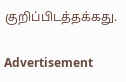குறிப்பிடத்தக்கது.

Advertisement